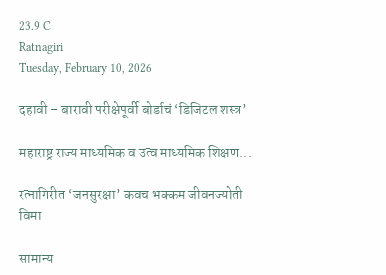23.9 C
Ratnagiri
Tuesday, February 10, 2026

दहावी – बारावी परीक्षेपूर्वी बोर्डाचं ‘डिजिटल शस्त्र’

महाराष्ट्र राज्य माध्यमिक व उत्व माध्यमिक शिक्षण...

रत्नागिरीत ‘जनसुरक्षा’ कवच भक्कम जीवनज्योती विमा

सामान्य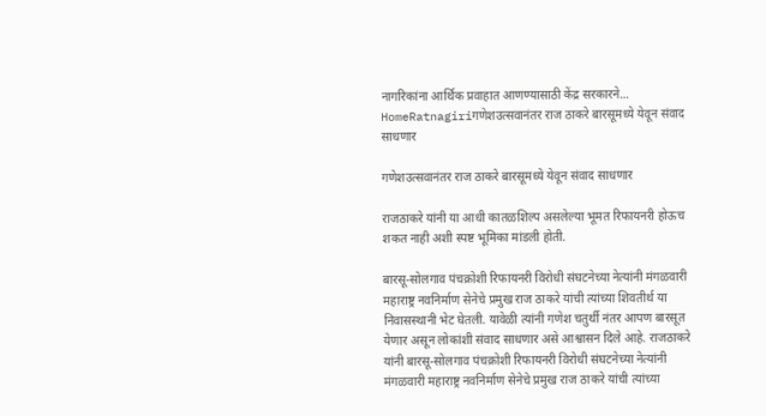नागरिकांना आर्थिक प्रवाहात आणण्यासाठी केंद्र सरकारने...
HomeRatnagiriगणेशउत्सवानंतर राज ठाकरे बारसूमध्ये येवून संवाद साधणार

गणेशउत्सवानंतर राज ठाकरे बारसूमध्ये येवून संवाद साधणार

राजठाकरे यांनी या आधी कातळशिल्प असलेल्या भूमत रिफायनरी होऊच शकत नाही अशी स्पष्ट भूमिका मांडली होती.

बारसू-सोलगाव पंचक्रोशी रिफायनरी विरोधी संघटनेच्या नेत्यांनी मंगळवारी महाराष्ट्र नवनिर्माण सेनेचे प्रमुख राज ठाकरे यांची त्यांच्या शिवतीर्थ या निवासस्थानी भेट घेतली. यावेळी त्यांनी गणेश चतुर्थी नंतर आपण बारसूत येणार असून लोकांशी संवाद साधणार असे आश्वासन दिले आहे. राजठाकरे यांनी बारसू-सोलगाव पंचक्रोशी रिफायनरी विरोधी संघटनेच्या नेत्यांनी मंगळवारी महाराष्ट्र नवनिर्माण सेनेचे प्रमुख राज ठाकरे यांची त्यांच्या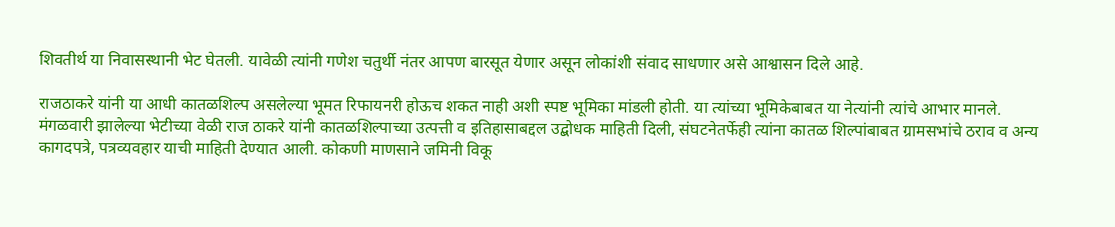शिवतीर्थ या निवासस्थानी भेट घेतली. यावेळी त्यांनी गणेश चतुर्थी नंतर आपण बारसूत येणार असून लोकांशी संवाद साधणार असे आश्वासन दिले आहे.

राजठाकरे यांनी या आधी कातळशिल्प असलेल्या भूमत रिफायनरी होऊच शकत नाही अशी स्पष्ट भूमिका मांडली होती. या त्यांच्या भूमिकेबाबत या नेत्यांनी त्यांचे आभार मानले. मंगळवारी झालेल्या भेटीच्या वेळी राज ठाकरे यांनी कातळशिल्पाच्या उत्पत्ती व इतिहासाबद्दल उद्बोधक माहिती दिली, संघटनेतर्फेही त्यांना कातळ शिल्पांबाबत ग्रामसभांचे ठराव व अन्य कागदपत्रे, पत्रव्यवहार याची माहिती देण्यात आली. कोकणी माणसाने जमिनी विकू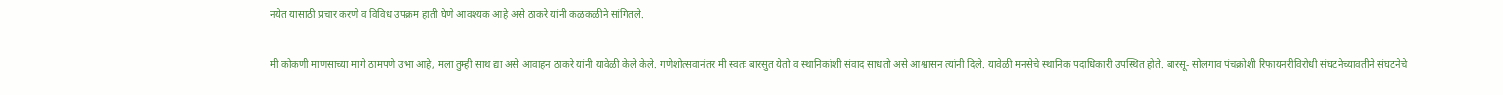नयेत यासाठी प्रचार करणे व विविध उपक्रम हाती घेणे आवश्यक आहे असे ठाकरे यांनी कळकळीने सांगितले.

मी कोकणी माणसाच्या मागे ठामपणे उभा आहे, मला तुम्ही साथ द्या असे आवाहन ठाकरे यांनी यावेळी केले केले. गणेशोत्सवानंतर मी स्वतः बारसुत येतो व स्थानिकांशी संवाद साधतो असे आश्वासन त्यांनी दिले. यावेळी मनसेचे स्थानिक पदाधिकारी उपस्थित होते. बारसू- सोलगाव पंचक्रोशी रिफायनरीविरोधी संघटनेच्यावतीने संघटनेचे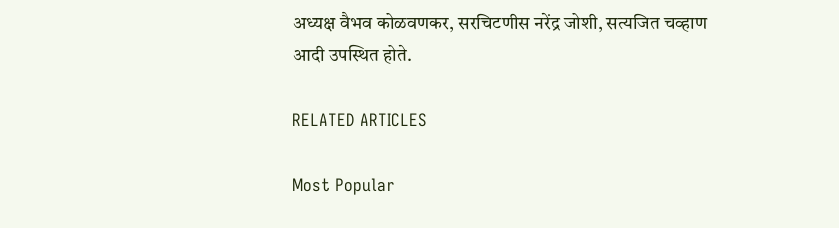अध्यक्ष वैभव कोळवणकर, सरचिटणीस नरेंद्र जोशी, सत्यजित चव्हाण आदी उपस्थित होते.

RELATED ARTICLES

Most Popular